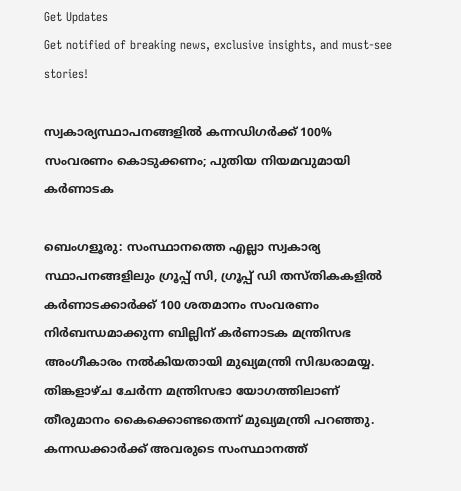Get Updates
Get notified of breaking news, exclusive insights, and must-see stories!

സ്വകാര്യസ്ഥാപനങ്ങളില്‍ കന്നഡിഗര്‍ക്ക് 100% സംവരണം കൊടുക്കണം; പുതിയ നിയമവുമായി കര്‍ണാടക

ബെംഗളൂരു: സംസ്ഥാനത്തെ എല്ലാ സ്വകാര്യ സ്ഥാപനങ്ങളിലും ഗ്രൂപ്പ് സി, ഗ്രൂപ്പ് ഡി തസ്തികകളില്‍ കര്‍ണാടക്കാര്‍ക്ക് 100 ശതമാനം സംവരണം നിര്‍ബന്ധമാക്കുന്ന ബില്ലിന് കര്‍ണാടക മന്ത്രിസഭ അംഗീകാരം നല്‍കിയതായി മുഖ്യമന്ത്രി സിദ്ധരാമയ്യ. തിങ്കളാഴ്ച ചേര്‍ന്ന മന്ത്രിസഭാ യോഗത്തിലാണ് തീരുമാനം കൈക്കൊണ്ടതെന്ന് മുഖ്യമന്ത്രി പറഞ്ഞു. കന്നഡക്കാര്‍ക്ക് അവരുടെ സംസ്ഥാനത്ത്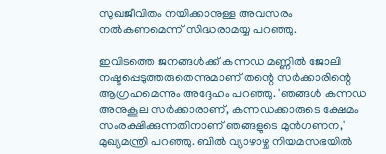സുഖജീവിതം നയിക്കാനുള്ള അവസരം നല്‍കണമെന്ന് സിദ്ധരാമയ്യ പറഞ്ഞു.

ഇവിടത്തെ ജനങ്ങള്‍ക്ക് കന്നഡ മണ്ണില്‍ ജോലി നഷ്ടപ്പെടുത്തരുതെന്നുമാണ് തന്റെ സര്‍ക്കാരിന്റെ ആഗ്രഹമെന്നും അദ്ദേഹം പറഞ്ഞു. 'ഞങ്ങള്‍ കന്നഡ അനുകൂല സര്‍ക്കാരാണ്, കന്നഡക്കാരുടെ ക്ഷേമം സംരക്ഷിക്കുന്നതിനാണ് ഞങ്ങളുടെ മുന്‍ഗണന,' മുഖ്യമന്ത്രി പറഞ്ഞു. ബില്‍ വ്യാഴാഴ്ച നിയമസഭയില്‍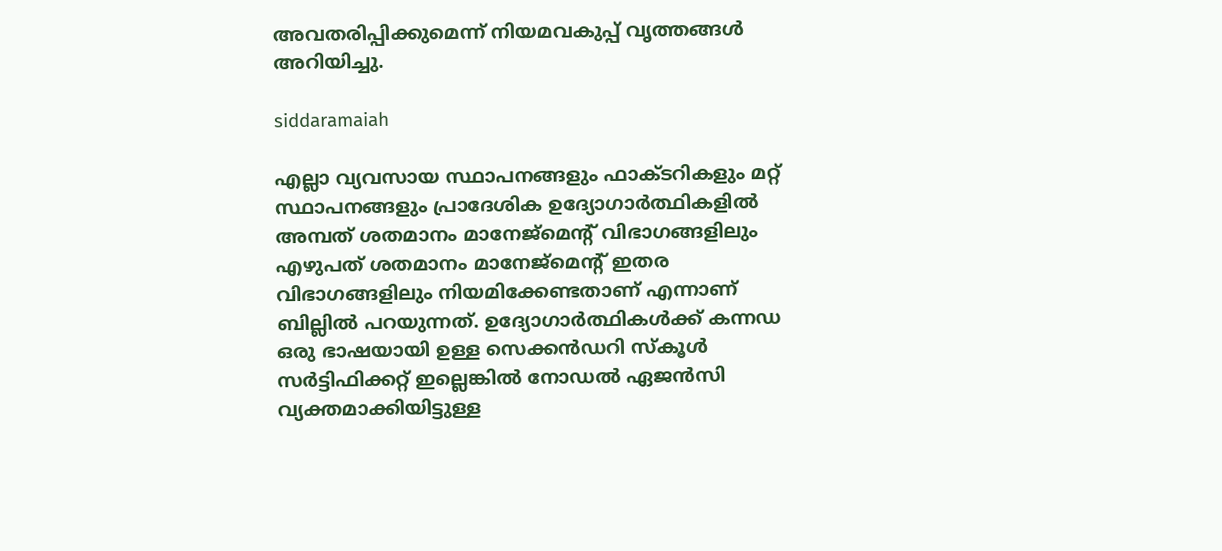അവതരിപ്പിക്കുമെന്ന് നിയമവകുപ്പ് വൃത്തങ്ങള്‍ അറിയിച്ചു.

siddaramaiah

എല്ലാ വ്യവസായ സ്ഥാപനങ്ങളും ഫാക്ടറികളും മറ്റ് സ്ഥാപനങ്ങളും പ്രാദേശിക ഉദ്യോഗാര്‍ത്ഥികളില്‍ അമ്പത് ശതമാനം മാനേജ്മെന്റ് വിഭാഗങ്ങളിലും എഴുപത് ശതമാനം മാനേജ്മെന്റ് ഇതര വിഭാഗങ്ങളിലും നിയമിക്കേണ്ടതാണ് എന്നാണ് ബില്ലില്‍ പറയുന്നത്. ഉദ്യോഗാര്‍ത്ഥികള്‍ക്ക് കന്നഡ ഒരു ഭാഷയായി ഉള്ള സെക്കന്‍ഡറി സ്‌കൂള്‍ സര്‍ട്ടിഫിക്കറ്റ് ഇല്ലെങ്കില്‍ നോഡല്‍ ഏജന്‍സി വ്യക്തമാക്കിയിട്ടുള്ള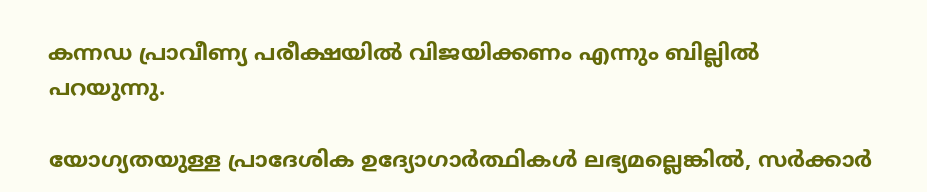കന്നഡ പ്രാവീണ്യ പരീക്ഷയില്‍ വിജയിക്കണം എന്നും ബില്ലില്‍ പറയുന്നു.

യോഗ്യതയുള്ള പ്രാദേശിക ഉദ്യോഗാര്‍ത്ഥികള്‍ ലഭ്യമല്ലെങ്കില്‍, സര്‍ക്കാര്‍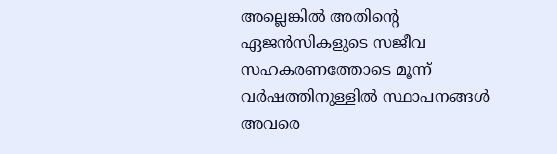അല്ലെങ്കില്‍ അതിന്റെ ഏജന്‍സികളുടെ സജീവ സഹകരണത്തോടെ മൂന്ന് വര്‍ഷത്തിനുള്ളില്‍ സ്ഥാപനങ്ങള്‍ അവരെ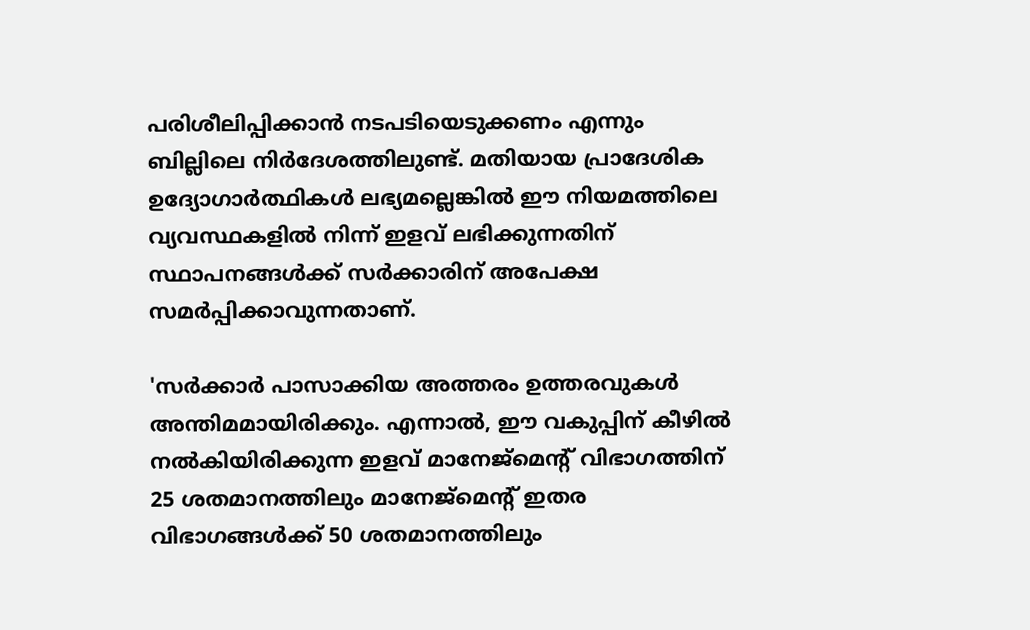പരിശീലിപ്പിക്കാന്‍ നടപടിയെടുക്കണം എന്നും ബില്ലിലെ നിര്‍ദേശത്തിലുണ്ട്. മതിയായ പ്രാദേശിക ഉദ്യോഗാര്‍ത്ഥികള്‍ ലഭ്യമല്ലെങ്കില്‍ ഈ നിയമത്തിലെ വ്യവസ്ഥകളില്‍ നിന്ന് ഇളവ് ലഭിക്കുന്നതിന് സ്ഥാപനങ്ങള്‍ക്ക് സര്‍ക്കാരിന് അപേക്ഷ സമര്‍പ്പിക്കാവുന്നതാണ്.

'സര്‍ക്കാര്‍ പാസാക്കിയ അത്തരം ഉത്തരവുകള്‍ അന്തിമമായിരിക്കും. എന്നാല്‍, ഈ വകുപ്പിന് കീഴില്‍ നല്‍കിയിരിക്കുന്ന ഇളവ് മാനേജ്‌മെന്റ് വിഭാഗത്തിന് 25 ശതമാനത്തിലും മാനേജ്‌മെന്റ് ഇതര വിഭാഗങ്ങള്‍ക്ക് 50 ശതമാനത്തിലും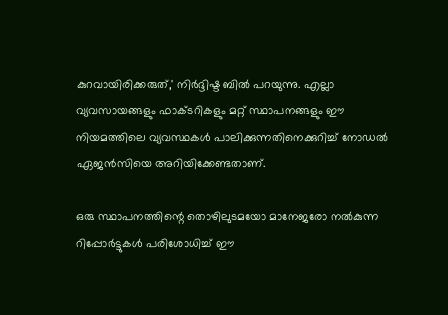കുറവായിരിക്കരുത്,' നിര്‍ദ്ദിഷ്ട ബില്‍ പറയുന്നു. എല്ലാ വ്യവസായങ്ങളും ഫാക്ടറികളും മറ്റ് സ്ഥാപനങ്ങളും ഈ നിയമത്തിലെ വ്യവസ്ഥകള്‍ പാലിക്കുന്നതിനെക്കുറിച്ച് നോഡല്‍ ഏജന്‍സിയെ അറിയിക്കേണ്ടതാണ്.

ഒരു സ്ഥാപനത്തിന്റെ തൊഴിലുടമയോ മാനേജരോ നല്‍കുന്ന റിപ്പോര്‍ട്ടുകള്‍ പരിശോധിച്ച് ഈ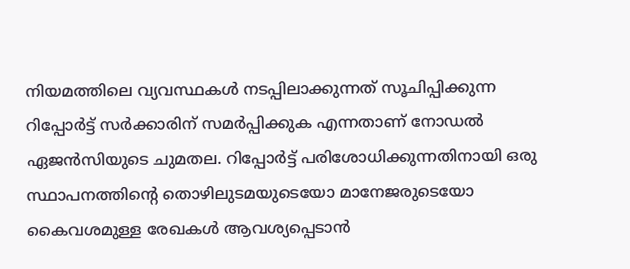നിയമത്തിലെ വ്യവസ്ഥകള്‍ നടപ്പിലാക്കുന്നത് സൂചിപ്പിക്കുന്ന റിപ്പോര്‍ട്ട് സര്‍ക്കാരിന് സമര്‍പ്പിക്കുക എന്നതാണ് നോഡല്‍ ഏജന്‍സിയുടെ ചുമതല. റിപ്പോര്‍ട്ട് പരിശോധിക്കുന്നതിനായി ഒരു സ്ഥാപനത്തിന്റെ തൊഴിലുടമയുടെയോ മാനേജരുടെയോ കൈവശമുള്ള രേഖകള്‍ ആവശ്യപ്പെടാന്‍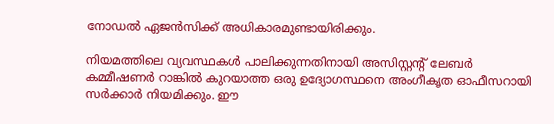നോഡല്‍ ഏജന്‍സിക്ക് അധികാരമുണ്ടായിരിക്കും.

നിയമത്തിലെ വ്യവസ്ഥകള്‍ പാലിക്കുന്നതിനായി അസിസ്റ്റന്റ് ലേബര്‍ കമ്മീഷണര്‍ റാങ്കില്‍ കുറയാത്ത ഒരു ഉദ്യോഗസ്ഥനെ അംഗീകൃത ഓഫീസറായി സര്‍ക്കാര്‍ നിയമിക്കും. ഈ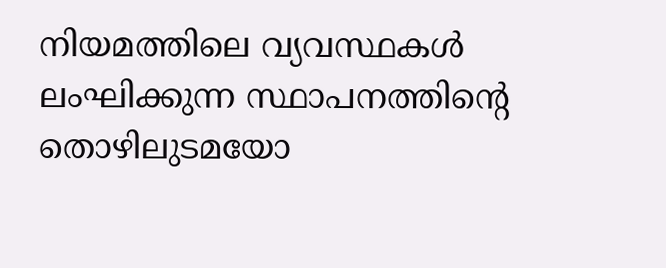നിയമത്തിലെ വ്യവസ്ഥകള്‍ ലംഘിക്കുന്ന സ്ഥാപനത്തിന്റെ തൊഴിലുടമയോ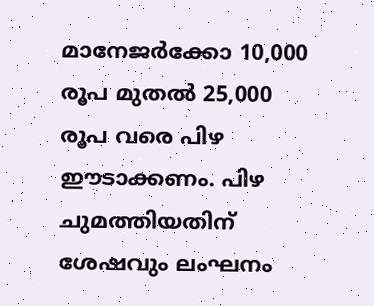മാനേജര്‍ക്കോ 10,000 രൂപ മുതല്‍ 25,000 രൂപ വരെ പിഴ ഈടാക്കണം. പിഴ ചുമത്തിയതിന് ശേഷവും ലംഘനം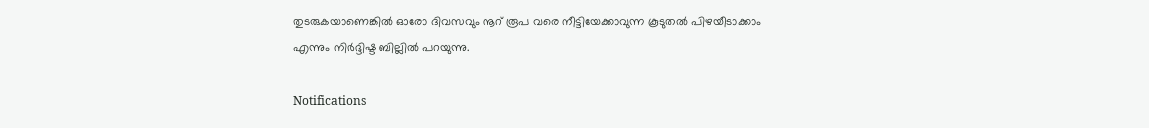തുടരുകയാണെങ്കില്‍ ഓരോ ദിവസവും നൂറ് രൂപ വരെ നീട്ടിയേക്കാവുന്ന കൂടുതല്‍ പിഴയീടാക്കാം എന്നും നിര്‍ദ്ദിഷ്ട ബില്ലില്‍ പറയുന്നു.

Notifications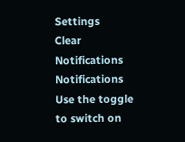Settings
Clear Notifications
Notifications
Use the toggle to switch on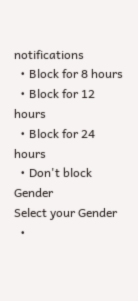notifications
  • Block for 8 hours
  • Block for 12 hours
  • Block for 24 hours
  • Don't block
Gender
Select your Gender
  •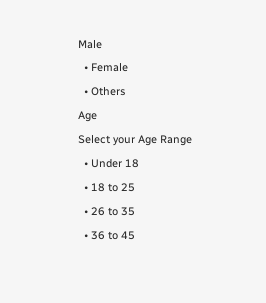Male
  • Female
  • Others
Age
Select your Age Range
  • Under 18
  • 18 to 25
  • 26 to 35
  • 36 to 45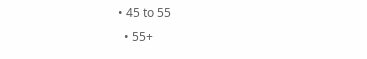• 45 to 55
  • 55+